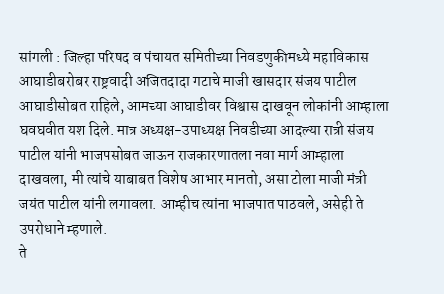सांगली : जिल्हा परिषद व पंचायत समितीच्या निवडणुकीमध्ये महाविकास आघाडीबरोबर राष्ट्रवादी अजितदादा गटाचे माजी खासदार संजय पाटील आघाडीसोबत राहिले, आमच्या आघाडीवर विश्वास दाखवून लोकांनी आम्हाला घवघवीत यश दिले. मात्र अध्यक्ष-उपाध्यक्ष निवडीच्या आदल्या रात्री संजय पाटील यांनी भाजपसोबत जाऊन राजकारणातला नवा मार्ग आम्हाला दाखवला, मी त्यांचे याबाबत विशेष आभार मानतो, असा टोला माजी मंत्री जयंत पाटील यांनी लगावला. आम्हीच त्यांना भाजपात पाठवले, असेही ते उपरोधाने म्हणाले.
ते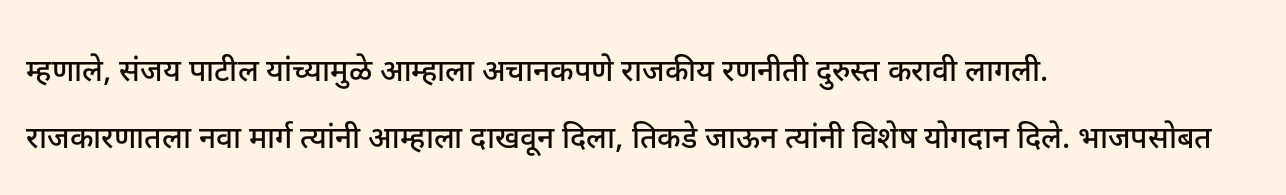म्हणाले, संजय पाटील यांच्यामुळे आम्हाला अचानकपणे राजकीय रणनीती दुरुस्त करावी लागली. राजकारणातला नवा मार्ग त्यांनी आम्हाला दाखवून दिला, तिकडे जाऊन त्यांनी विशेष योगदान दिले. भाजपसोबत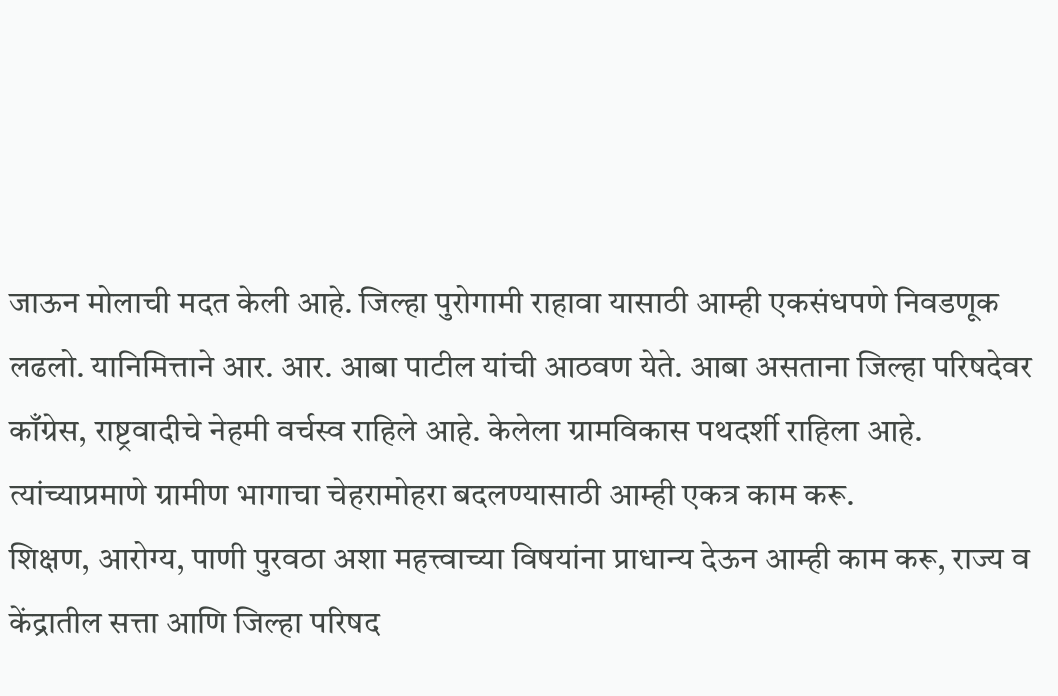जाऊन मोलाची मदत केली आहे. जिल्हा पुरोगामी राहावा यासाठी आम्ही एकसंधपणे निवडणूक लढलो. यानिमित्ताने आर. आर. आबा पाटील यांची आठवण येते. आबा असताना जिल्हा परिषदेवर काँग्रेस, राष्ट्रवादीचे नेहमी वर्चस्व राहिले आहे. केलेला ग्रामविकास पथदर्शी राहिला आहे. त्यांच्याप्रमाणे ग्रामीण भागाचा चेहरामोहरा बदलण्यासाठी आम्ही एकत्र काम करू.
शिक्षण, आरोग्य, पाणी पुरवठा अशा महत्त्वाच्या विषयांना प्राधान्य देऊन आम्ही काम करू, राज्य व केंद्रातील सत्ता आणि जिल्हा परिषद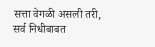सत्ता वेगळी असली तरी, सर्व निधीबाबत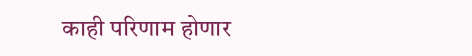काही परिणाम होणार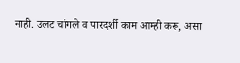नाही. उलट चांगले व पारदर्शी काम आम्ही करू, असा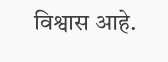विश्वास आहे.